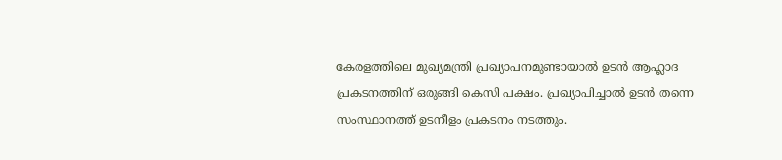കേരളത്തിലെ മുഖ്യമന്ത്രി പ്രഖ്യാപനമുണ്ടായാൽ ഉ‌ടൻ ആഹ്ലാദ പ്രകടനത്തിന് ഒരുങ്ങി കെസി പക്ഷം. പ്രഖ്യാപിച്ചാൽ ഉടൻ തന്നെ സംസ്ഥാനത്ത് ഉടനീളം പ്രകടനം നടത്തും.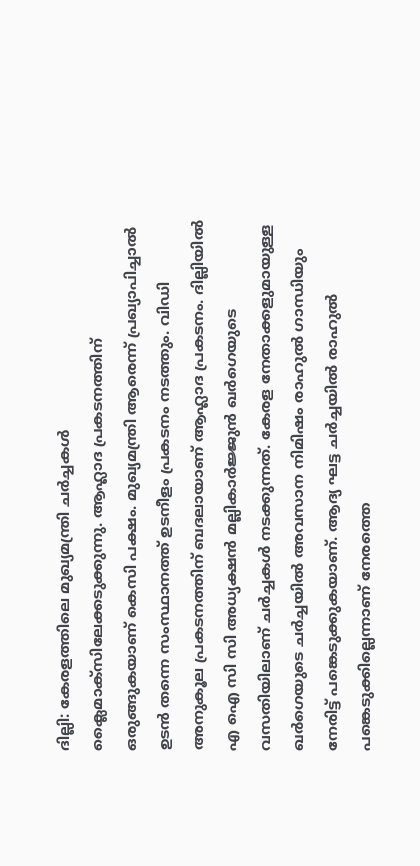ദില്ലി: കേരളത്തിലെ മുഖ്യമന്ത്രി ചർച്ചകൾ ക്ലൈമാക്സിലേക്കടുക്കുന്നു. ആഹ്ലാദ പ്രകടനത്തിന് ഒരുങ്ങുകയാണ് കെസി പക്ഷം. മുഖ്യമന്ത്രി ആരെന്ന് പ്രഖ്യാപിച്ചാൽ ഉടൻ തന്നെ സംസ്ഥാനത്ത് ഉടനീളം പ്രകടനം നടത്തും. വിഡി അനുകൂല പ്രകടനത്തിന് ബദലായാണ് ആഹ്ലാദ പ്രകടനം. ദില്ലിയിൽ എ ഐ സി സി അധ്യക്ഷൻ മല്ലികാർജ്ജുൻ ഖർഗെയുടെ വസതിയിലാണ് ചർച്ചകൾ നടക്കുന്നത്. കേരള നേതാക്കളുമായുള്ള ഖർഗെയുടെ ചർച്ചയിൽ അവസാന നിമിഷം രാഹുൽ ഗാന്ധിയും നേരിട്ട് പങ്കെടുക്കുകയാണ്. ആദ്യ ഘട്ട ചർച്ചയിൽ രാഹുൽ പങ്കെടുക്കില്ലെന്നാണ് നേരത്തെ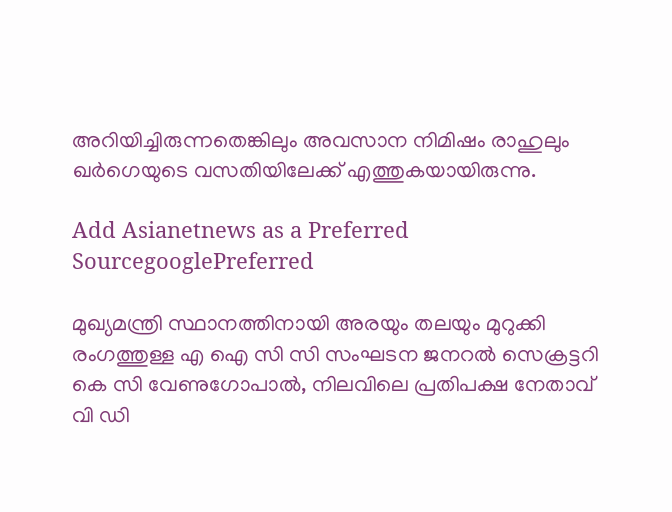അറിയിച്ചിരുന്നതെങ്കിലും അവസാന നിമിഷം രാഹുലും ഖർഗെയുടെ വസതിയിലേക്ക് എത്തുകയായിരുന്നു.

Add Asianetnews as a Preferred SourcegooglePreferred

മുഖ്യമന്ത്രി സ്ഥാനത്തിനായി അരയും തലയും മുറുക്കി രംഗത്തുള്ള എ ഐ സി സി സംഘടന ജനറൽ സെക്രട്ടറി കെ സി വേണുഗോപാൽ, നിലവിലെ പ്രതിപക്ഷ നേതാവ് വി ഡി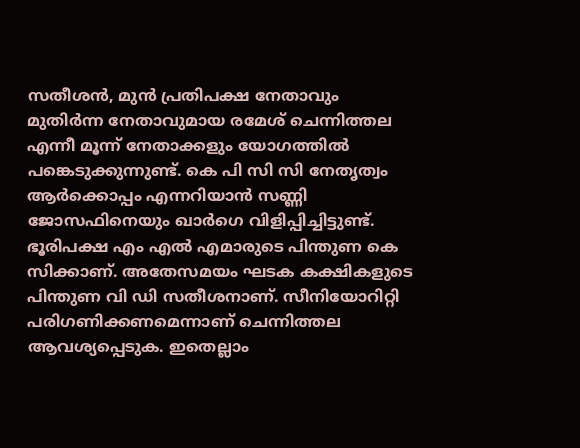സതീശൻ, മുൻ പ്രതിപക്ഷ നേതാവും മുതിർന്ന നേതാവുമായ രമേശ് ചെന്നിത്തല എന്നീ മൂന്ന് നേതാക്കളും യോഗത്തിൽ പങ്കെടുക്കുന്നുണ്ട്. കെ പി സി സി നേതൃത്വം ആർക്കൊപ്പം എന്നറിയാൻ സണ്ണി ജോസഫിനെയും ഖാർഗെ വിളിപ്പിച്ചിട്ടുണ്ട്. ഭൂരിപക്ഷ എം എൽ എമാരുടെ പിന്തുണ കെ സിക്കാണ്. അതേസമയം ഘടക കക്ഷികളുടെ പിന്തുണ വി ഡി സതീശനാണ്. സീനിയോറിറ്റി പരിഗണിക്കണമെന്നാണ് ചെന്നിത്തല ആവശ്യപ്പെടുക. ഇതെല്ലാം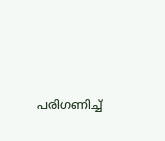പരിഗണിച്ച്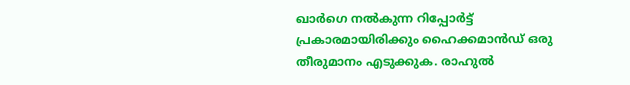ഖാർഗെ നൽകുന്ന റിപ്പോർട്ട് പ്രകാരമായിരിക്കും ഹൈക്കമാൻഡ് ഒരു തീരുമാനം എടുക്കുക. രാഹുൽ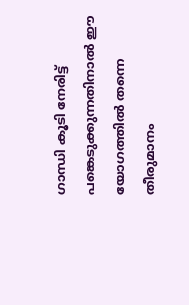ഗാന്ധി കൂടി നേരിട്ട് പങ്കെടുക്കുന്നതിനാൽ ഈ യോഗത്തിൽ തന്നെ തീരുമാനം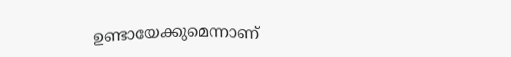ഉണ്ടായേക്കുമെന്നാണ്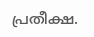പ്രതീക്ഷ.